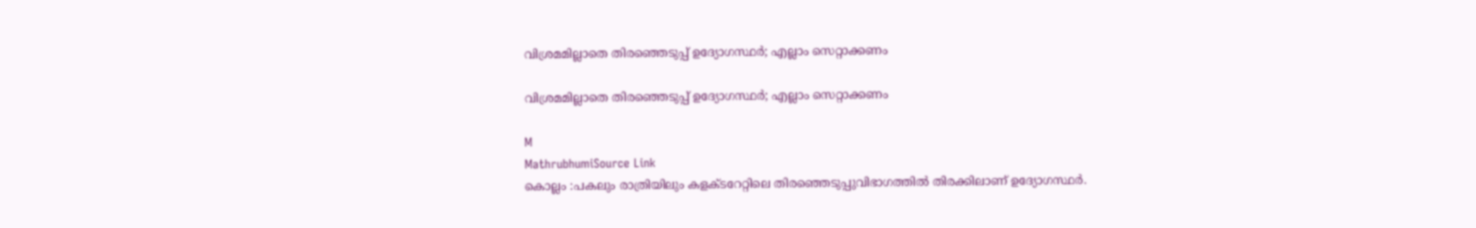വിശ്രമമില്ലാതെ തിരഞ്ഞെടുപ്പ് ഉദ്യോഗസ്ഥർ; എല്ലാം സെറ്റാക്കണം

വിശ്രമമില്ലാതെ തിരഞ്ഞെടുപ്പ് ഉദ്യോഗസ്ഥർ; എല്ലാം സെറ്റാക്കണം

M
MathrubhumiSource Link
കൊല്ലം :പകലും രാത്രിയിലും കളക്ടറേറ്റിലെ തിരഞ്ഞെടുപ്പുവിഭാഗത്തിൽ തിരക്കിലാണ് ഉദ്യോഗസ്ഥർ.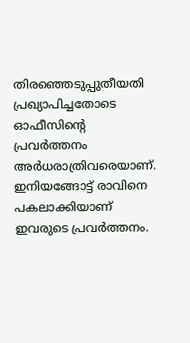തിരഞ്ഞെടുപ്പുതീയതി പ്രഖ്യാപിച്ചതോടെ ഓഫീസിന്റെ പ്രവർത്തനം അർധരാത്രിവരെയാണ്. ഇനിയങ്ങോട്ട് രാവിനെ പകലാക്കിയാണ് ഇവരുടെ പ്രവർത്തനം.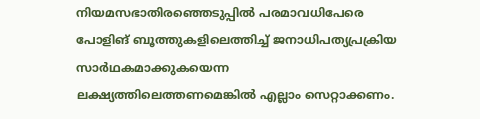നിയമസഭാതിരഞ്ഞെടുപ്പിൽ പരമാവധിപേരെ പോളിങ് ബൂത്തുകളിലെത്തിച്ച് ജനാധിപത്യപ്രക്രിയ സാർഥകമാക്കുകയെന്ന ലക്ഷ്യത്തിലെത്തണമെങ്കിൽ എല്ലാം സെറ്റാക്കണം.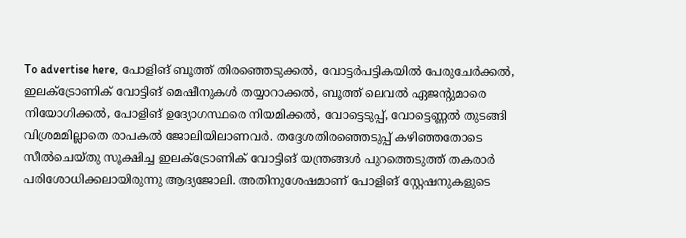To advertise here, പോളിങ് ബൂത്ത് തിരഞ്ഞെടുക്കൽ, വോട്ടർപട്ടികയിൽ പേരുചേർക്കൽ, ഇലക്‌ട്രോണിക് വോട്ടിങ് മെഷീനുകൾ തയ്യാറാക്കൽ, ബൂത്ത് ലെവൽ ഏജന്റുമാരെ നിയോഗിക്കൽ, പോളിങ് ഉദ്യോഗസ്ഥരെ നിയമിക്കൽ, വോട്ടെടുപ്പ്, വോട്ടെണ്ണൽ തുടങ്ങി വിശ്രമമില്ലാതെ രാപകൽ ജോലിയിലാണവർ. തദ്ദേശതിരഞ്ഞെടുപ്പ് കഴിഞ്ഞതോടെ സീൽചെയ്തു സൂക്ഷിച്ച ഇലക്‌ട്രോണിക് വോട്ടിങ് യന്ത്രങ്ങൾ പുറത്തെടുത്ത് തകരാർ പരിശോധിക്കലായിരുന്നു ആദ്യജോലി. അതിനുശേഷമാണ് പോളിങ് സ്റ്റേഷനുകളുടെ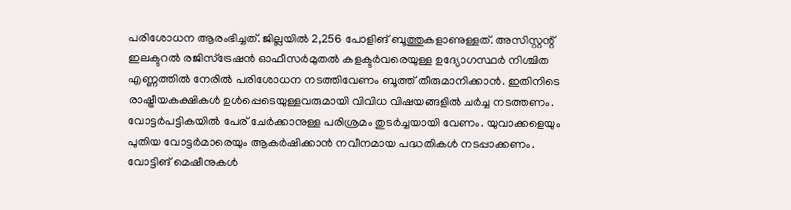പരിശോധന ആരംഭിച്ചത്. ജില്ലയിൽ 2,256 പോളിങ് ബൂത്തുകളാണുള്ളത്. അസിസ്റ്റന്റ്‌ ഇലക്ടറൽ രജിസ്‌ട്രേഷൻ ഓഫീസർമുതൽ കളക്ടർവരെയുള്ള ഉദ്യോഗസ്ഥർ നിശ്ചിത എണ്ണത്തിൽ നേരിൽ പരിശോധന നടത്തിവേണം ബൂത്ത് തീരുമാനിക്കാൻ. ഇതിനിടെ രാഷ്ട്രീയകക്ഷികൾ ഉൾപ്പെടെയുള്ളവരുമായി വിവിധ വിഷയങ്ങളിൽ ചർച്ച നടത്തണം. വോട്ടർപട്ടികയിൽ പേര്‌ ചേർക്കാനുള്ള പരിശ്രമം തുടർച്ചയായി വേണം. യുവാക്കളെയും പുതിയ വോട്ടർമാരെയും ആകർഷിക്കാൻ നവീനമായ പദ്ധതികൾ നടപ്പാക്കണം. വോട്ടിങ് മെഷീനുകൾ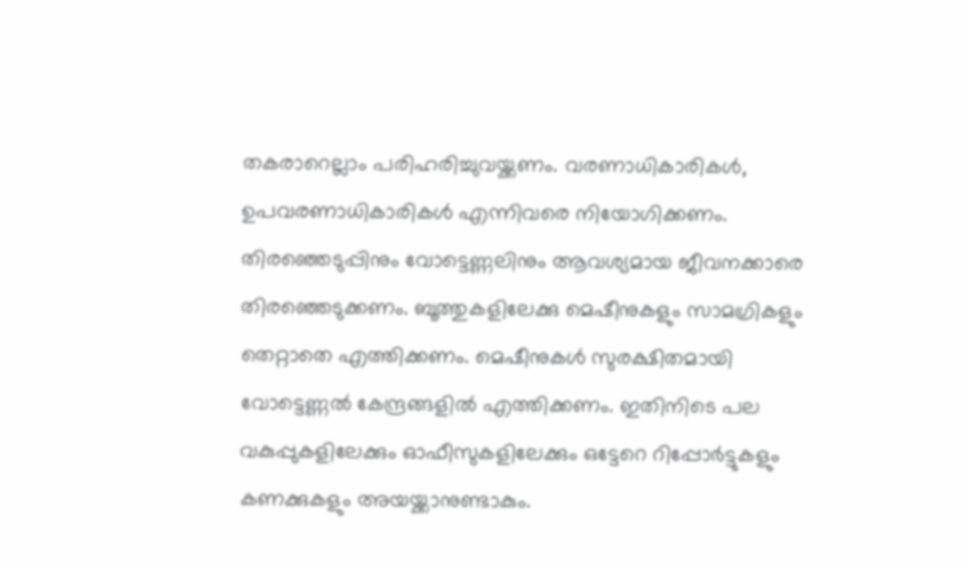തകരാറെല്ലാം പരിഹരിച്ചുവയ്ക്കണം. വരണാധികാരികൾ, ഉപവരണാധികാരികൾ എന്നിവരെ നിയോഗിക്കണം. തിരഞ്ഞെടുപ്പിനും വോട്ടെണ്ണലിനും ആവശ്യമായ ജീവനക്കാരെ തിരഞ്ഞെടുക്കണം. ബൂത്തുകളിലേക്കു മെഷീനുകളും സാമഗ്രികളും തെറ്റാതെ എത്തിക്കണം. മെഷീനുകൾ സുരക്ഷിതമായി വോട്ടെണ്ണൽ കേന്ദ്രങ്ങളിൽ എത്തിക്കണം. ഇതിനിടെ പല വകുപ്പുകളിലേക്കും ഓഫീസുകളിലേക്കും ഒട്ടേറെ റിപ്പോർട്ടുകളും കണക്കുകളും അയയ്ക്കാനുണ്ടാകും.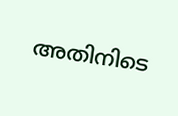അതിനിടെ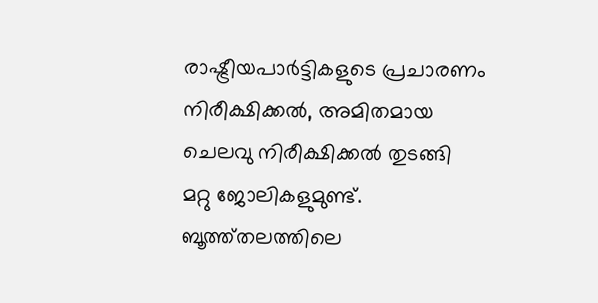രാഷ്ട്രീയപാർട്ടികളുടെ പ്രചാരണം നിരീക്ഷിക്കൽ, അമിതമായ ചെലവു നിരീക്ഷിക്കൽ തുടങ്ങി മറ്റു ജോലികളുമുണ്ട്. ബൂത്ത്തലത്തിലെ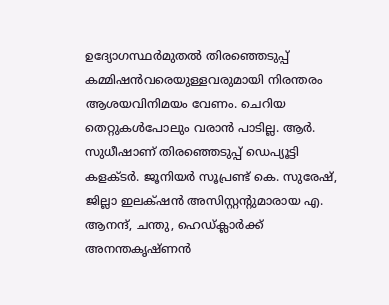ഉദ്യോഗസ്ഥർമുതൽ തിരഞ്ഞെടുപ്പ് കമ്മിഷൻവരെയുള്ളവരുമായി നിരന്തരം ആശയവിനിമയം വേണം. ചെറിയ തെറ്റുകൾപോലും വരാൻ പാടില്ല. ആർ. സുധീഷാണ് തിരഞ്ഞെടുപ്പ് ഡെപ്യൂട്ടി കളക്ടർ. ജൂനിയർ സൂപ്രണ്ട് കെ. സുരേഷ്, ജില്ലാ ഇലക്‌ഷൻ അസിസ്റ്റന്റുമാരായ എ. ആനന്ദ്, ചന്തു, ഹെഡ്ക്ലാർക്ക് അനന്തകൃഷ്ണൻ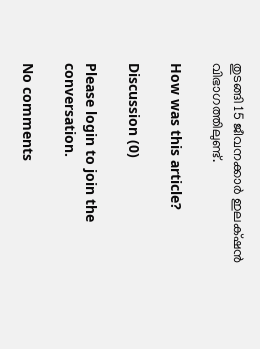തുടങ്ങി 15 ജീവനക്കാർ ഇലക്‌ഷൻ വിഭാഗത്തിലുണ്ട്.

How was this article?

Discussion (0)

Please login to join the conversation.

No comments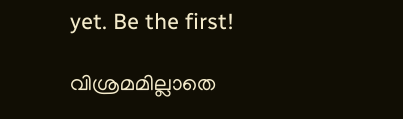yet. Be the first!

വിശ്രമമില്ലാതെ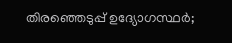തിരഞ്ഞെടുപ്പ് ഉദ്യോഗസ്ഥർ;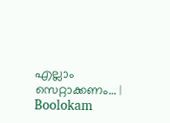എല്ലാം സെറ്റാക്കണം… | Boolokam